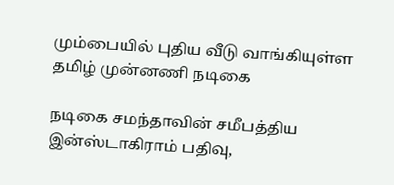மும்பையில் புதிய வீடு வாங்கியுள்ள தமிழ் முன்னணி நடிகை

நடிகை சமந்தாவின் சமீபத்திய இன்ஸ்டாகிராம் பதிவு,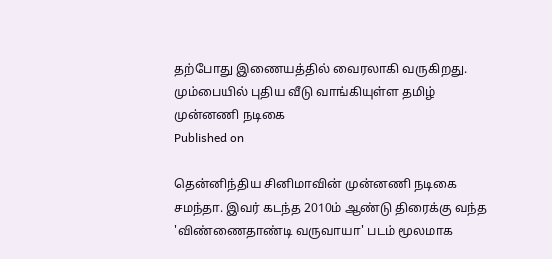தற்போது இணையத்தில் வைரலாகி வருகிறது.
மும்பையில் புதிய வீடு வாங்கியுள்ள தமிழ் முன்னணி நடிகை
Published on

தென்னிந்திய சினிமாவின் முன்னணி நடிகை சமந்தா. இவர் கடந்த 2010ம் ஆண்டு திரைக்கு வந்த 'விண்ணைதாண்டி வருவாயா' படம் மூலமாக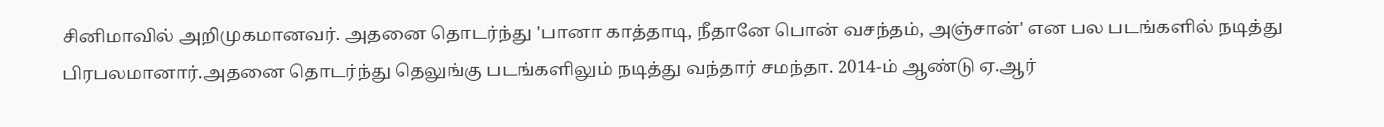சினிமாவில் அறிமுகமானவர். அதனை தொடர்ந்து 'பானா காத்தாடி, நீதானே பொன் வசந்தம், அஞ்சான்' என பல படங்களில் நடித்து பிரபலமானார்.அதனை தொடர்ந்து தெலுங்கு படங்களிலும் நடித்து வந்தார் சமந்தா. 2014-ம் ஆண்டு ஏ.ஆர்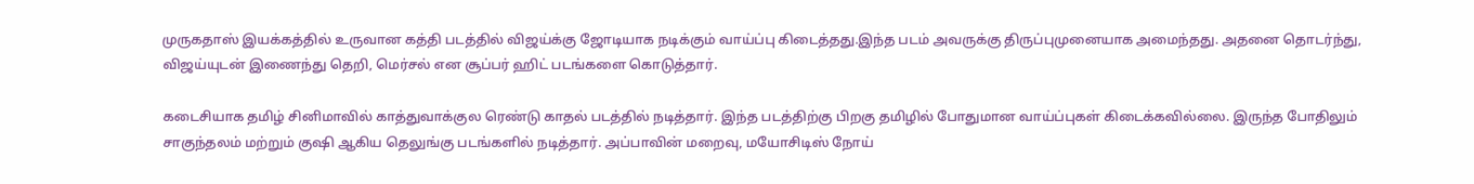முருகதாஸ் இயக்கத்தில் உருவான கத்தி படத்தில் விஜய்க்கு ஜோடியாக நடிக்கும் வாய்ப்பு கிடைத்தது.இந்த படம் அவருக்கு திருப்புமுனையாக அமைந்தது. அதனை தொடர்ந்து, விஜய்யுடன் இணைந்து தெறி, மெர்சல் என சூப்பர் ஹிட் படங்களை கொடுத்தார்.

கடைசியாக தமிழ் சினிமாவில் காத்துவாக்குல ரெண்டு காதல் படத்தில் நடித்தார். இந்த படத்திற்கு பிறகு தமிழில் போதுமான வாய்ப்புகள் கிடைக்கவில்லை. இருந்த போதிலும் சாகுந்தலம் மற்றும் குஷி ஆகிய தெலுங்கு படங்களில் நடித்தார். அப்பாவின் மறைவு, மயோசிடிஸ் நோய்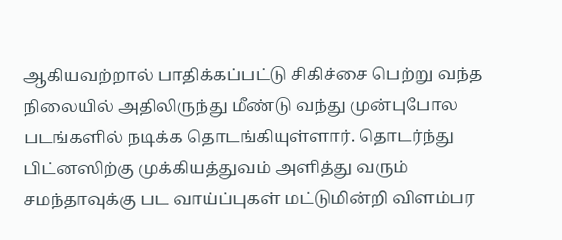ஆகியவற்றால் பாதிக்கப்பட்டு சிகிச்சை பெற்று வந்த நிலையில் அதிலிருந்து மீண்டு வந்து முன்புபோல படங்களில் நடிக்க தொடங்கியுள்ளார். தொடர்ந்து பிட்னஸிற்கு முக்கியத்துவம் அளித்து வரும் சமந்தாவுக்கு பட வாய்ப்புகள் மட்டுமின்றி விளம்பர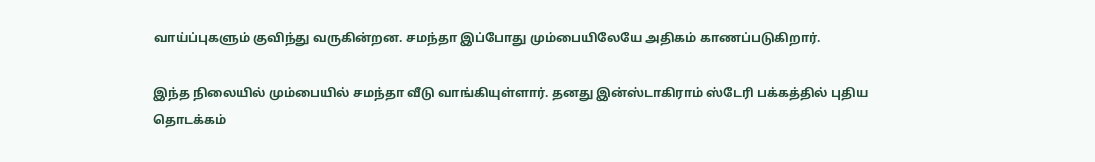வாய்ப்புகளும் குவிந்து வருகின்றன. சமந்தா இப்போது மும்பையிலேயே அதிகம் காணப்படுகிறார்.

இந்த நிலையில் மும்பையில் சமந்தா வீடு வாங்கியுள்ளார். தனது இன்ஸ்டாகிராம் ஸ்டேரி பக்கத்தில் புதிய தொடக்கம்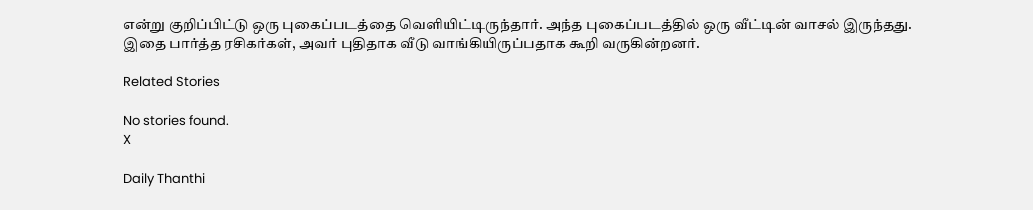என்று குறிப்பிட்டு ஒரு புகைப்படத்தை வெளியிட்டிருந்தார். அந்த புகைப்படத்தில் ஒரு வீட்டின் வாசல் இருந்தது. இதை பார்த்த ரசிகர்கள், அவர் புதிதாக வீடு வாங்கியிருப்பதாக கூறி வருகின்றனர்.

Related Stories

No stories found.
X

Daily Thanthi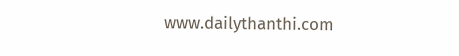www.dailythanthi.com